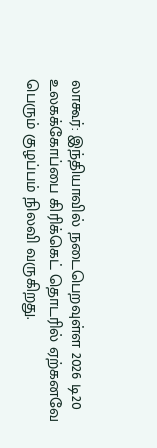லாகூர்: இந்தியாவில் நடைபெறவுள்ள 2026 டி20 உலகக்கோப்பை கிரிக்கெட் தொடரில் ஏற்கனவே பெரும் குழப்பம் நிலவி வருகிறது.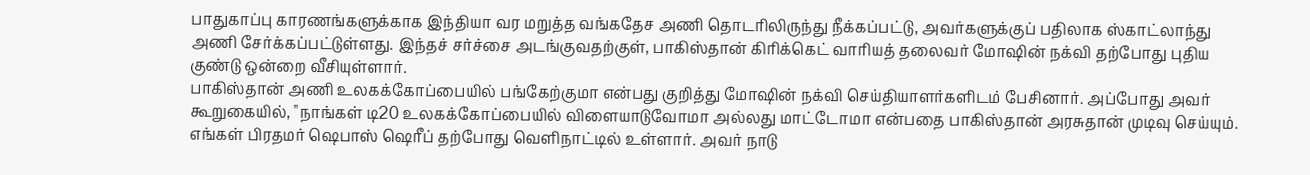பாதுகாப்பு காரணங்களுக்காக இந்தியா வர மறுத்த வங்கதேச அணி தொடரிலிருந்து நீக்கப்பட்டு, அவர்களுக்குப் பதிலாக ஸ்காட்லாந்து அணி சேர்க்கப்பட்டுள்ளது. இந்தச் சர்ச்சை அடங்குவதற்குள், பாகிஸ்தான் கிரிக்கெட் வாரியத் தலைவர் மோஷின் நக்வி தற்போது புதிய குண்டு ஒன்றை வீசியுள்ளார்.
பாகிஸ்தான் அணி உலகக்கோப்பையில் பங்கேற்குமா என்பது குறித்து மோஷின் நக்வி செய்தியாளர்களிடம் பேசினார். அப்போது அவர் கூறுகையில், "நாங்கள் டி20 உலகக்கோப்பையில் விளையாடுவோமா அல்லது மாட்டோமா என்பதை பாகிஸ்தான் அரசுதான் முடிவு செய்யும். எங்கள் பிரதமர் ஷெபாஸ் ஷெரீப் தற்போது வெளிநாட்டில் உள்ளார். அவர் நாடு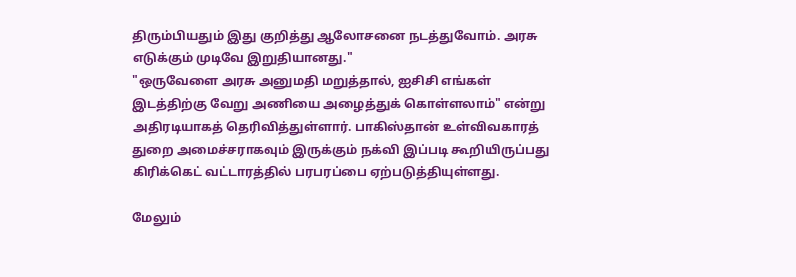திரும்பியதும் இது குறித்து ஆலோசனை நடத்துவோம். அரசு எடுக்கும் முடிவே இறுதியானது."
"ஒருவேளை அரசு அனுமதி மறுத்தால், ஐசிசி எங்கள் இடத்திற்கு வேறு அணியை அழைத்துக் கொள்ளலாம்" என்று அதிரடியாகத் தெரிவித்துள்ளார். பாகிஸ்தான் உள்விவகாரத் துறை அமைச்சராகவும் இருக்கும் நக்வி இப்படி கூறியிருப்பது கிரிக்கெட் வட்டாரத்தில் பரபரப்பை ஏற்படுத்தியுள்ளது.

மேலும்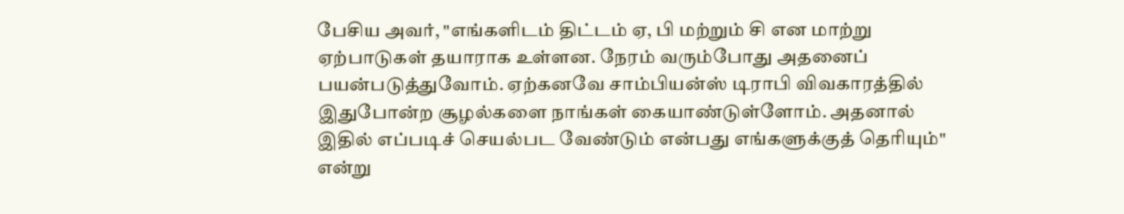பேசிய அவர், "எங்களிடம் திட்டம் ஏ, பி மற்றும் சி என மாற்று ஏற்பாடுகள் தயாராக உள்ளன. நேரம் வரும்போது அதனைப் பயன்படுத்துவோம். ஏற்கனவே சாம்பியன்ஸ் டிராபி விவகாரத்தில் இதுபோன்ற சூழல்களை நாங்கள் கையாண்டுள்ளோம். அதனால் இதில் எப்படிச் செயல்பட வேண்டும் என்பது எங்களுக்குத் தெரியும்" என்று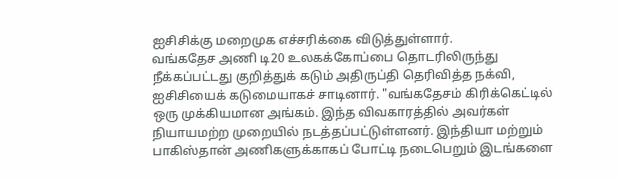ஐசிசிக்கு மறைமுக எச்சரிக்கை விடுத்துள்ளார்.
வங்கதேச அணி டி20 உலகக்கோப்பை தொடரிலிருந்து நீக்கப்பட்டது குறித்துக் கடும் அதிருப்தி தெரிவித்த நக்வி, ஐசிசியைக் கடுமையாகச் சாடினார். "வங்கதேசம் கிரிக்கெட்டில் ஒரு முக்கியமான அங்கம். இந்த விவகாரத்தில் அவர்கள் நியாயமற்ற முறையில் நடத்தப்பட்டுள்ளனர். இந்தியா மற்றும் பாகிஸ்தான் அணிகளுக்காகப் போட்டி நடைபெறும் இடங்களை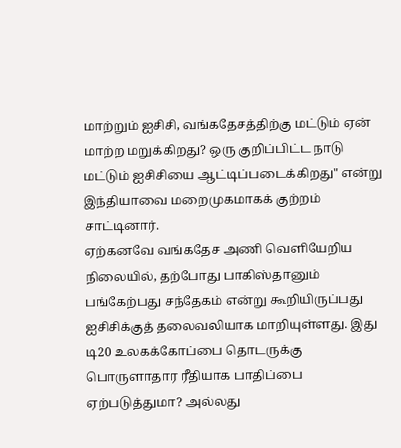மாற்றும் ஐசிசி, வங்கதேசத்திற்கு மட்டும் ஏன் மாற்ற மறுக்கிறது? ஒரு குறிப்பிட்ட நாடு மட்டும் ஐசிசியை ஆட்டிப்படைக்கிறது" என்று இந்தியாவை மறைமுகமாகக் குற்றம் சாட்டினார்.
ஏற்கனவே வங்கதேச அணி வெளியேறிய நிலையில், தற்போது பாகிஸ்தானும் பங்கேற்பது சந்தேகம் என்று கூறியிருப்பது ஐசிசிக்குத் தலைவலியாக மாறியுள்ளது. இது டி20 உலகக்கோப்பை தொடருக்கு பொருளாதார ரீதியாக பாதிப்பை ஏற்படுத்துமா? அல்லது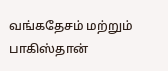வங்கதேசம் மற்றும் பாகிஸ்தான்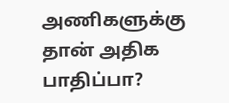அணிகளுக்கு தான் அதிக பாதிப்பா?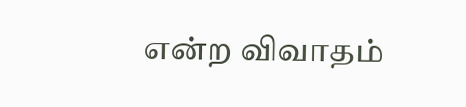என்ற விவாதம்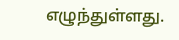எழுந்துள்ளது.